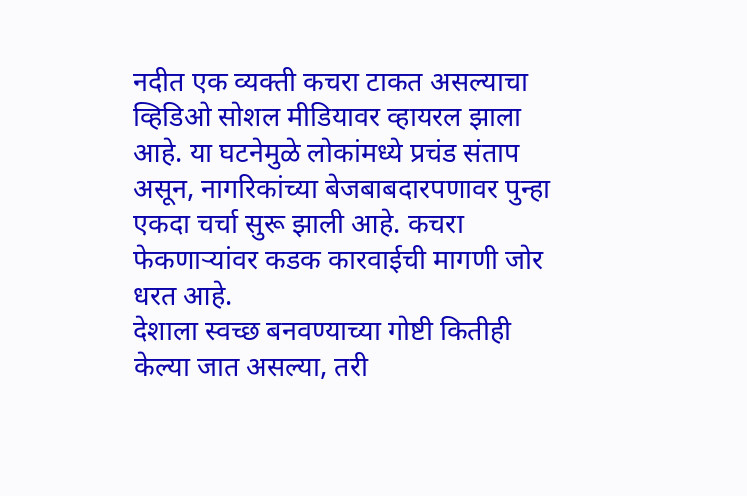नदीत एक व्यक्ती कचरा टाकत असल्याचा व्हिडिओ सोशल मीडियावर व्हायरल झाला आहे. या घटनेमुळे लोकांमध्ये प्रचंड संताप असून, नागरिकांच्या बेजबाबदारपणावर पुन्हा एकदा चर्चा सुरू झाली आहे. कचरा फेकणाऱ्यांवर कडक कारवाईची मागणी जोर धरत आहे.
देशाला स्वच्छ बनवण्याच्या गोष्टी कितीही केल्या जात असल्या, तरी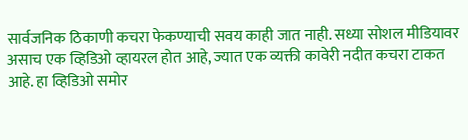सार्वजनिक ठिकाणी कचरा फेकण्याची सवय काही जात नाही. सध्या सोशल मीडियावर असाच एक व्हिडिओ व्हायरल होत आहे, ज्यात एक व्यक्ती कावेरी नदीत कचरा टाकत आहे. हा व्हिडिओ समोर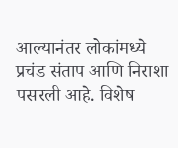आल्यानंतर लोकांमध्ये प्रचंड संताप आणि निराशा पसरली आहे. विशेष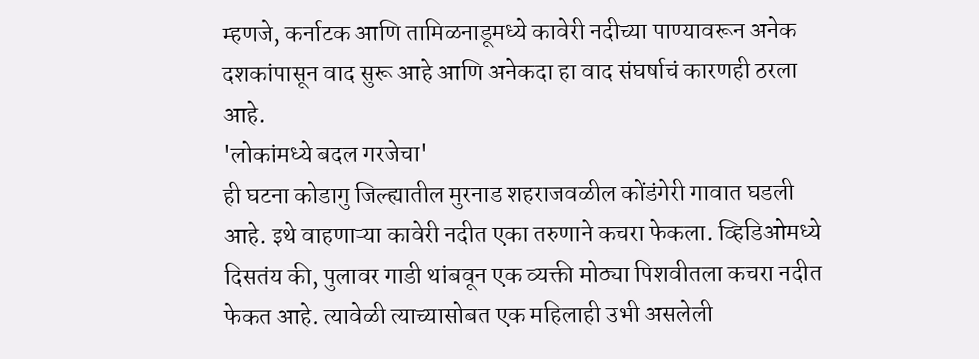म्हणजे, कर्नाटक आणि तामिळनाडूमध्ये कावेरी नदीच्या पाण्यावरून अनेक दशकांपासून वाद सुरू आहे आणि अनेकदा हा वाद संघर्षाचं कारणही ठरला आहे.
'लोकांमध्ये बदल गरजेचा'
ही घटना कोडागु जिल्ह्यातील मुरनाड शहराजवळील कोंडंगेरी गावात घडली आहे. इथे वाहणाऱ्या कावेरी नदीत एका तरुणाने कचरा फेकला. व्हिडिओमध्ये दिसतंय की, पुलावर गाडी थांबवून एक व्यक्ती मोठ्या पिशवीतला कचरा नदीत फेकत आहे. त्यावेळी त्याच्यासोबत एक महिलाही उभी असलेली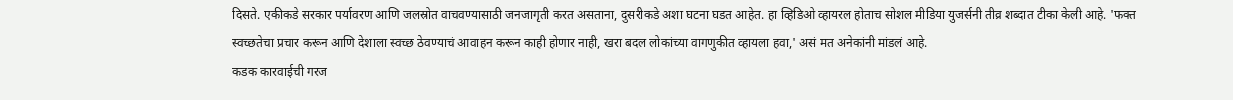दिसते. एकीकडे सरकार पर्यावरण आणि जलस्रोत वाचवण्यासाठी जनजागृती करत असताना, दुसरीकडे अशा घटना घडत आहेत. हा व्हिडिओ व्हायरल होताच सोशल मीडिया युजर्सनी तीव्र शब्दात टीका केली आहे. 'फक्त स्वच्छतेचा प्रचार करून आणि देशाला स्वच्छ ठेवण्याचं आवाहन करून काही होणार नाही, खरा बदल लोकांच्या वागणुकीत व्हायला हवा,' असं मत अनेकांनी मांडलं आहे.
कडक कारवाईची गरज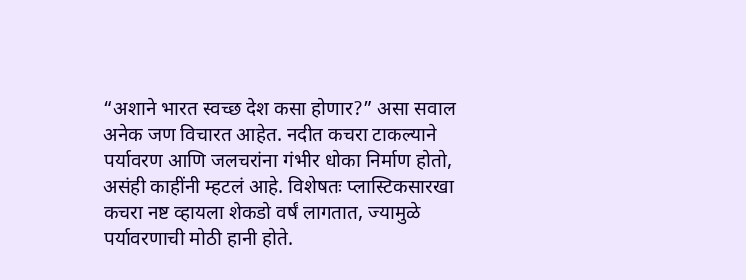“अशाने भारत स्वच्छ देश कसा होणार?” असा सवाल अनेक जण विचारत आहेत. नदीत कचरा टाकल्याने पर्यावरण आणि जलचरांना गंभीर धोका निर्माण होतो, असंही काहींनी म्हटलं आहे. विशेषतः प्लास्टिकसारखा कचरा नष्ट व्हायला शेकडो वर्षं लागतात, ज्यामुळे पर्यावरणाची मोठी हानी होते.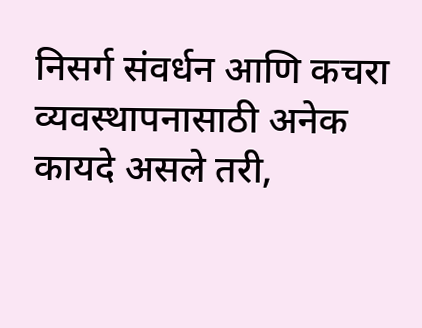निसर्ग संवर्धन आणि कचरा व्यवस्थापनासाठी अनेक कायदे असले तरी,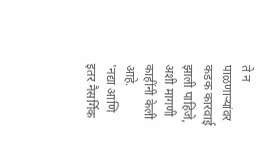ते न पाळणाऱ्यांवर कडक कारवाई झाली पाहिजे, अशी मागणी काहींनी केली आहे.
'नद्या आणि इतर नैसर्गिक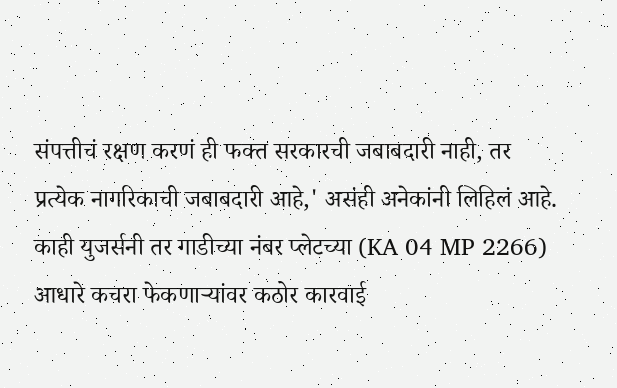संपत्तीचं रक्षण करणं ही फक्त सरकारची जबाबदारी नाही, तर प्रत्येक नागरिकाची जबाबदारी आहे,' असंही अनेकांनी लिहिलं आहे. काही युजर्सनी तर गाडीच्या नंबर प्लेटच्या (KA 04 MP 2266) आधारे कचरा फेकणाऱ्यांवर कठोर कारवाई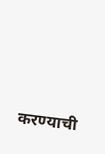करण्याची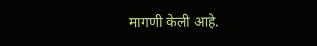मागणी केली आहे.